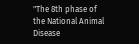"The 8th phase of the National Animal Disease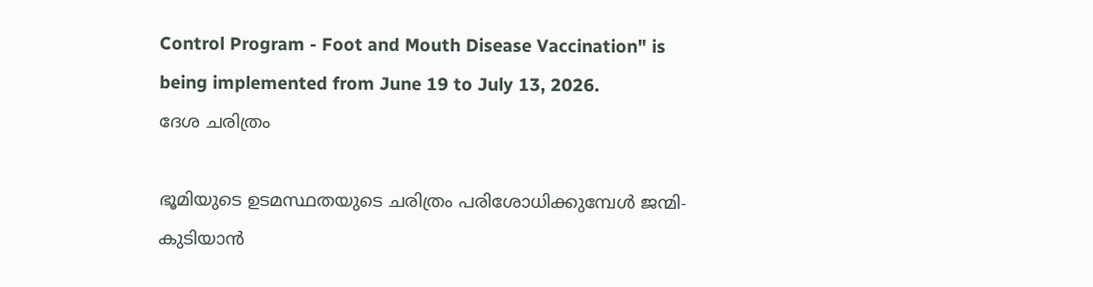Control Program - Foot and Mouth Disease Vaccination" is being implemented from June 19 to July 13, 2026.
ദേശ ചരിത്രം

ഭൂമിയുടെ ഉടമസ്ഥതയുടെ ചരിത്രം പരിശോധിക്കുമ്പേള്‍ ജന്മി-കുടിയാന്‍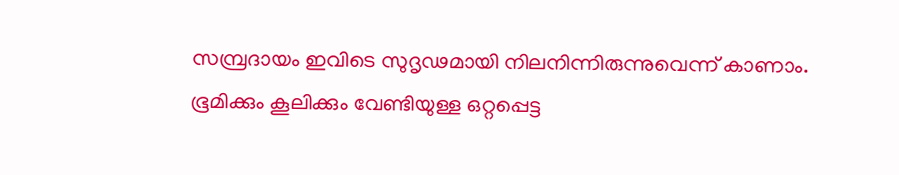സമ്പ്രദായം ഇവിടെ സുദൃഢമായി നിലനിന്നിരുന്നുവെന്ന് കാണാം. ഭൂമിക്കും കൂലിക്കും വേണ്ടിയുള്ള ഒറ്റപ്പെട്ട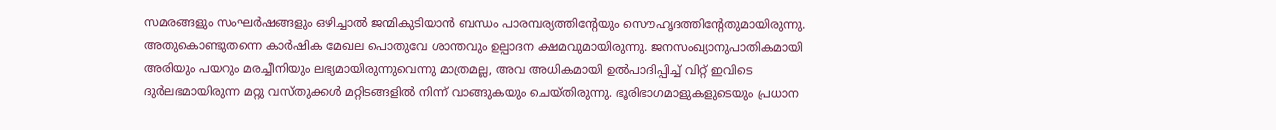സമരങ്ങളും സംഘര്‍ഷങ്ങളും ഒഴിച്ചാല്‍ ജന്മികുടിയാന്‍ ബന്ധം പാരമ്പര്യത്തിന്റേയും സൌഹൃദത്തിന്റേതുമായിരുന്നു. അതുകൊണ്ടുതന്നെ കാര്‍ഷിക മേഖല പൊതുവേ ശാന്തവും ഉല്പാദന ക്ഷമവുമായിരുന്നു. ജനസംഖ്യാനുപാതികമായി അരിയും പയറും മരച്ചീനിയും ലഭ്യമായിരുന്നുവെന്നു മാത്രമല്ല, അവ അധികമായി ഉല്‍പാദിപ്പിച്ച് വിറ്റ് ഇവിടെ ദുര്‍ലഭമായിരുന്ന മറ്റു വസ്തുക്കള്‍ മറ്റിടങ്ങളില്‍ നിന്ന് വാങ്ങുകയും ചെയ്തിരുന്നു. ഭൂരിഭാഗമാളുകളുടെയും പ്രധാന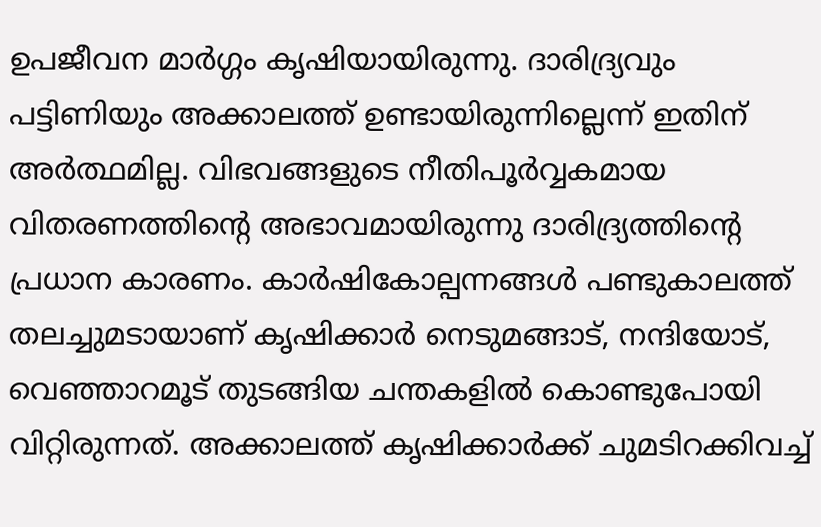ഉപജീവന മാര്‍ഗ്ഗം കൃഷിയായിരുന്നു. ദാരിദ്ര്യവും പട്ടിണിയും അക്കാലത്ത് ഉണ്ടായിരുന്നില്ലെന്ന് ഇതിന് അര്‍ത്ഥമില്ല. വിഭവങ്ങളുടെ നീതിപൂര്‍വ്വകമായ വിതരണത്തിന്റെ അഭാവമായിരുന്നു ദാരിദ്ര്യത്തിന്റെ പ്രധാന കാരണം. കാര്‍ഷികോല്പന്നങ്ങള്‍ പണ്ടുകാലത്ത് തലച്ചുമടായാണ് കൃഷിക്കാര്‍ നെടുമങ്ങാട്, നന്ദിയോട്, വെഞ്ഞാറമൂട് തുടങ്ങിയ ചന്തകളില്‍ കൊണ്ടുപോയി വിറ്റിരുന്നത്. അക്കാലത്ത് കൃഷിക്കാര്‍ക്ക് ചുമടിറക്കിവച്ച്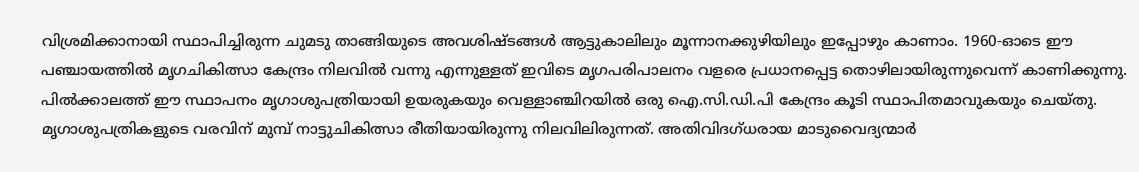വിശ്രമിക്കാനായി സ്ഥാപിച്ചിരുന്ന ചുമടു താങ്ങിയുടെ അവശിഷ്ടങ്ങള്‍ ആട്ടുകാലിലും മൂന്നാനക്കുഴിയിലും ഇപ്പോഴും കാണാം. 1960-ഓടെ ഈ പഞ്ചായത്തില്‍ മൃഗചികിത്സാ കേന്ദ്രം നിലവില്‍ വന്നു എന്നുള്ളത് ഇവിടെ മൃഗപരിപാലനം വളരെ പ്രധാനപ്പെട്ട തൊഴിലായിരുന്നുവെന്ന് കാണിക്കുന്നു. പില്‍ക്കാലത്ത് ഈ സ്ഥാപനം മൃഗാശുപത്രിയായി ഉയരുകയും വെള്ളാഞ്ചിറയില്‍ ഒരു ഐ.സി.ഡി.പി കേന്ദ്രം കൂടി സ്ഥാപിതമാവുകയും ചെയ്തു. മൃഗാശുപത്രികളുടെ വരവിന് മുമ്പ് നാട്ടുചികിത്സാ രീതിയായിരുന്നു നിലവിലിരുന്നത്. അതിവിദഗ്ധരായ മാടുവൈദ്യന്മാര്‍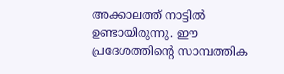അക്കാലത്ത് നാട്ടില്‍ ഉണ്ടായിരുന്നു. ഈ പ്രദേശത്തിന്റെ സാമ്പത്തിക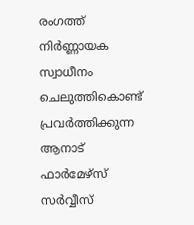രംഗത്ത് നിര്‍ണ്ണായക സ്വാധീനം ചെലുത്തികൊണ്ട് പ്രവര്‍ത്തിക്കുന്ന ആനാട് ഫാര്‍മേഴ്സ് സര്‍വ്വീസ്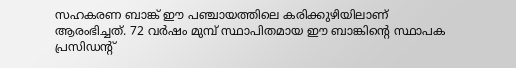സഹകരണ ബാങ്ക് ഈ പഞ്ചായത്തിലെ കരിക്കുഴിയിലാണ് ആരംഭിച്ചത്. 72 വര്‍ഷം മുമ്പ് സ്ഥാപിതമായ ഈ ബാങ്കിന്റെ സ്ഥാപക പ്രസിഡന്റ്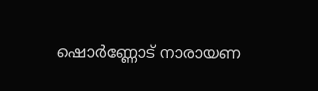ഷൊര്‍ണ്ണോട് നാരായണ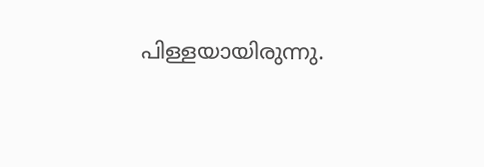പിള്ളയായിരുന്നു.